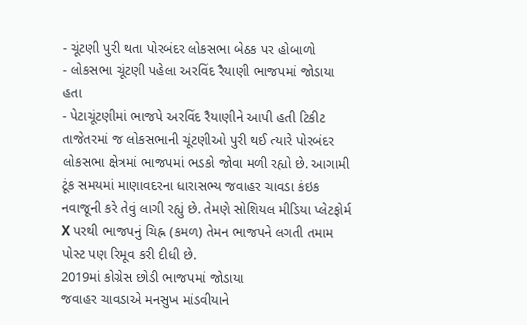- ચૂંટણી પુરી થતા પોરબંદર લોકસભા બેઠક પર હોબાળો
- લોકસભા ચૂંટણી પહેલા અરવિંદ રૈયાણી ભાજપમાં જોડાયા હતા
- પેટાચૂંટણીમાં ભાજપે અરવિંદ રૈયાણીને આપી હતી ટિકીટ
તાજેતરમાં જ લોકસભાની ચૂંટણીઓ પુરી થઈ ત્યારે પોરબંદર લોકસભા ક્ષેત્રમાં ભાજપમાં ભડકો જોવા મળી રહ્યો છે. આગામી ટૂંક સમયમાં માણાવદરના ધારાસભ્ય જવાહર ચાવડા કંઇક નવાજૂની કરે તેવું લાગી રહ્યું છે. તેમણે સોશિયલ મીડિયા પ્લેટફોર્મ X પરથી ભાજપનું ચિહ્ન (કમળ) તેમન ભાજપને લગતી તમામ પોસ્ટ પણ રિમૂવ કરી દીધી છે.
2019માં કોગ્રેસ છોડી ભાજપમાં જોડાયા
જવાહર ચાવડાએ મનસુખ માંડવીયાને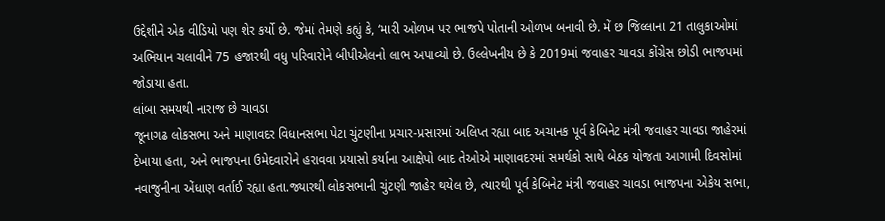ઉદ્દેશીને એક વીડિયો પણ શેર કર્યો છે. જેમાં તેમણે કહ્યું કે, ‘મારી ઓળખ પર ભાજપે પોતાની ઓળખ બનાવી છે. મેં છ જિલ્લાના 21 તાલુકાઓમાં અભિયાન ચલાવીને 75 હજારથી વધુ પરિવારોને બીપીએલનો લાભ અપાવ્યો છે. ઉલ્લેખનીય છે કે 2019માં જવાહર ચાવડા કોંગ્રેસ છોડી ભાજપમાં જોડાયા હતા.
લાંબા સમયથી નારાજ છે ચાવડા
જૂનાગઢ લોકસભા અને માણાવદર વિધાનસભા પેટા ચુંટણીના પ્રચાર-પ્રસારમાં અલિપ્ત રહ્યા બાદ અચાનક પૂર્વ કેબિનેટ મંત્રી જવાહર ચાવડા જાહેરમાં દેખાયા હતા, અને ભાજપના ઉમેદવારોને હરાવવા પ્રયાસો કર્યાના આક્ષેપો બાદ તેઓએ માણાવદરમાં સમર્થકો સાથે બેઠક યોજતા આગામી દિવસોમાં નવાજુનીના એંધાણ વર્તાઈ રહ્યા હતા.જ્યારથી લોકસભાની ચુંટણી જાહેર થયેલ છે, ત્યારથી પૂર્વ કેબિનેટ મંત્રી જવાહર ચાવડા ભાજપના એકેય સભા,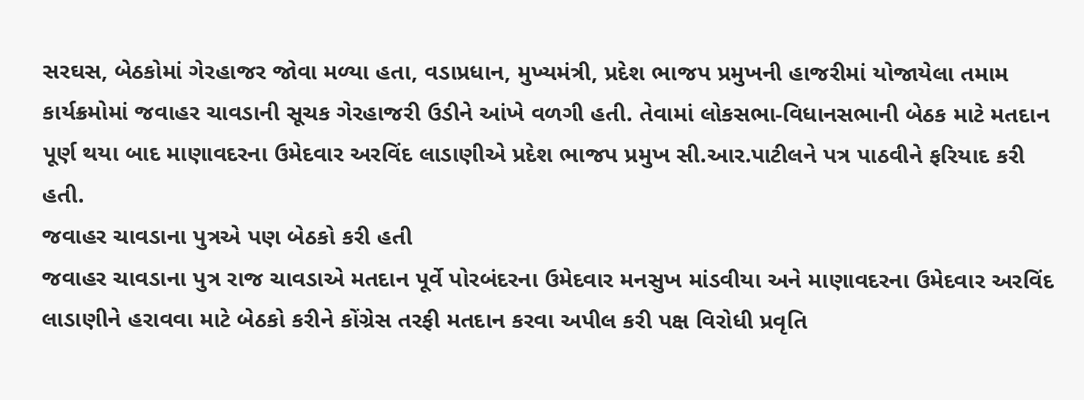સરઘસ, બેઠકોમાં ગેરહાજર જોવા મળ્યા હતા, વડાપ્રધાન, મુખ્યમંત્રી, પ્રદેશ ભાજપ પ્રમુખની હાજરીમાં યોજાયેલા તમામ કાર્યક્રમોમાં જવાહર ચાવડાની સૂચક ગેરહાજરી ઉડીને આંખે વળગી હતી. તેવામાં લોકસભા-વિધાનસભાની બેઠક માટે મતદાન પૂર્ણ થયા બાદ માણાવદરના ઉમેદવાર અરવિંદ લાડાણીએ પ્રદેશ ભાજપ પ્રમુખ સી.આર.પાટીલને પત્ર પાઠવીને ફરિયાદ કરી હતી.
જવાહર ચાવડાના પુત્રએ પણ બેઠકો કરી હતી
જવાહર ચાવડાના પુત્ર રાજ ચાવડાએ મતદાન પૂર્વે પોરબંદરના ઉમેદવાર મનસુખ માંડવીયા અને માણાવદરના ઉમેદવાર અરવિંદ લાડાણીને હરાવવા માટે બેઠકો કરીને કોંગ્રેસ તરફી મતદાન કરવા અપીલ કરી પક્ષ વિરોધી પ્રવૃતિ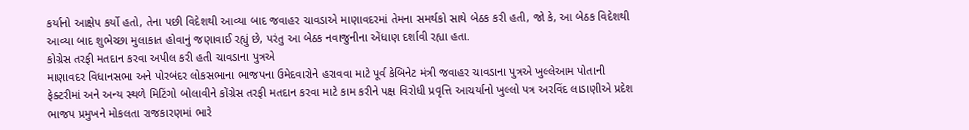કર્યાનો આક્ષેપ કર્યો હતો, તેના પછી વિદેશથી આવ્યા બાદ જવાહર ચાવડાએ માણાવદરમાં તેમના સમર્થકો સાથે બેઠક કરી હતી, જો કે, આ બેઠક વિદેશથી આવ્યા બાદ શુભેચ્છા મુલાકાત હોવાનું જણાવાઈ રહ્યું છે, પરંતુ આ બેઠક નવાજુનીના એંધાણ દર્શાવી રહ્યા હતા.
કોગ્રેસ તરફી મતદાન કરવા અપીલ કરી હતી ચાવડાના પુત્રએ
માણાવદર વિધાનસભા અને પોરબંદર લોકસભાના ભાજપના ઉમેદવારોને હરાવવા માટે પૂર્વ કેબિનેટ મંત્રી જવાહર ચાવડાના પુત્રએ ખુલ્લેઆમ પોતાની ફેક્ટરીમાં અને અન્ય સ્થળે મિટિંગો બોલાવીને કોંગ્રેસ તરફી મતદાન કરવા માટે કામ કરીને પક્ષ વિરોધી પ્રવૃત્તિ આચર્યાનો ખુલ્લો પત્ર અરવિંદ લાડાણીએ પ્રદેશ ભાજપ પ્રમુખને મોકલતા રાજકારણમાં ભારે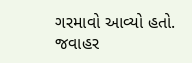ગરમાવો આવ્યો હતો.
જવાહર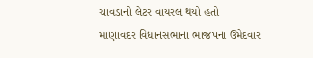ચાવડાનો લેટર વાયરલ થયો હતો
માણાવદર વિધાનસભાના ભાજપના ઉમેદવાર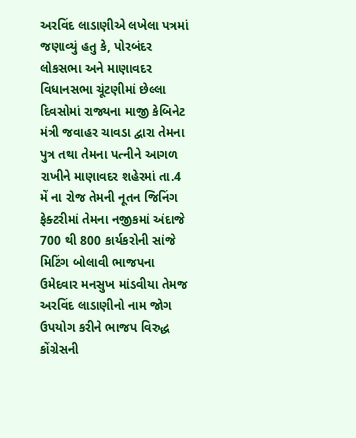અરવિંદ લાડાણીએ લખેલા પત્રમાં જણાવ્યું હતુ કે, પોરબંદર લોકસભા અને માણાવદર વિધાનસભા ચૂંટણીમાં છેલ્લા દિવસોમાં રાજ્યના માજી કેબિનેટ મંત્રી જવાહર ચાવડા દ્વારા તેમના પુત્ર તથા તેમના પત્નીને આગળ રાખીને માણાવદર શહેરમાં તા.4 મેં ના રોજ તેમની નૂતન જિનિંગ ફેક્ટરીમાં તેમના નજીકમાં અંદાજે 700 થી 800 કાર્યકરોની સાંજે મિટિંગ બોલાવી ભાજપના ઉમેદવાર મનસુખ માંડવીયા તેમજ અરવિંદ લાડાણીનો નામ જોગ ઉપયોગ કરીને ભાજપ વિરુદ્ધ કોંગ્રેસની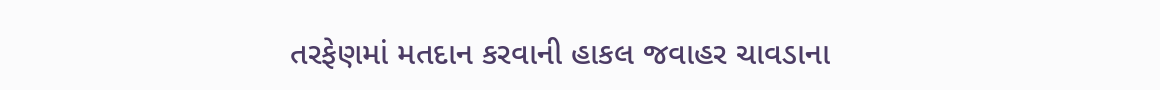તરફેણમાં મતદાન કરવાની હાકલ જવાહર ચાવડાના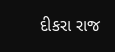દીકરા રાજ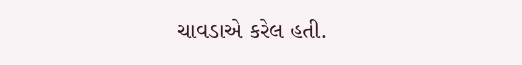ચાવડાએ કરેલ હતી.